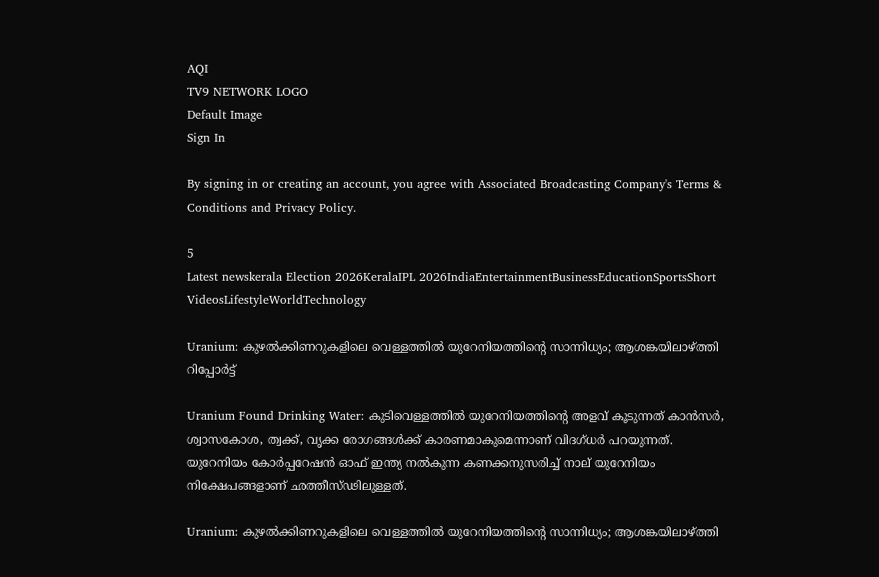AQI
TV9 NETWORK LOGO
Default Image
Sign In

By signing in or creating an account, you agree with Associated Broadcasting Company's Terms & Conditions and Privacy Policy.

5
Latest newskerala Election 2026KeralaIPL 2026IndiaEntertainmentBusinessEducationSportsShort VideosLifestyleWorldTechnology

Uranium: കുഴല്‍ക്കിണറുകളിലെ വെള്ളത്തില്‍ യുറേനിയത്തിന്റെ സാന്നിധ്യം; ആശങ്കയിലാഴ്ത്തി റിപ്പോര്‍ട്ട്‌

Uranium Found Drinking Water: കുടിവെള്ളത്തില്‍ യുറേനിയത്തിന്റെ അളവ് കൂടുന്നത് കാന്‍സര്‍, ശ്വാസകോശ, ത്വക്ക്, വൃക്ക രോഗങ്ങള്‍ക്ക് കാരണമാകുമെന്നാണ് വിദഗ്ധര്‍ പറയുന്നത്. യുറേനിയം കോര്‍പ്പറേഷന്‍ ഓഫ് ഇന്ത്യ നല്‍കുന്ന കണക്കനുസരിച്ച് നാല് യുറേനിയം നിക്ഷേപങ്ങളാണ് ഛത്തീസ്ഢിലുള്ളത്.

Uranium: കുഴല്‍ക്കിണറുകളിലെ വെള്ളത്തില്‍ യുറേനിയത്തിന്റെ സാന്നിധ്യം; ആശങ്കയിലാഴ്ത്തി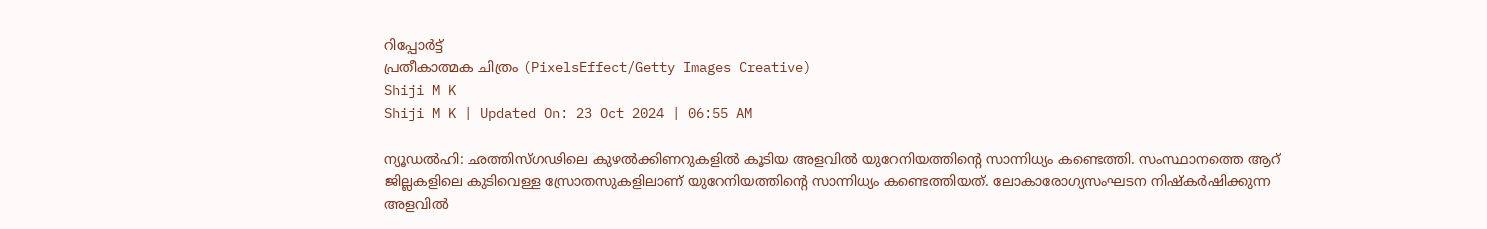റിപ്പോര്‍ട്ട്‌
പ്രതീകാത്മക ചിത്രം (PixelsEffect/Getty Images Creative)
Shiji M K
Shiji M K | Updated On: 23 Oct 2024 | 06:55 AM

ന്യൂഡല്‍ഹി: ഛത്തിസ്ഗഢിലെ കുഴല്‍ക്കിണറുകളില്‍ കൂടിയ അളവില്‍ യുറേനിയത്തിന്റെ സാന്നിധ്യം കണ്ടെത്തി. സംസ്ഥാനത്തെ ആറ് ജില്ലകളിലെ കുടിവെള്ള സ്രോതസുകളിലാണ് യുറേനിയത്തിന്റെ സാന്നിധ്യം കണ്ടെത്തിയത്. ലോകാരോഗ്യസംഘടന നിഷ്‌കര്‍ഷിക്കുന്ന അളവില്‍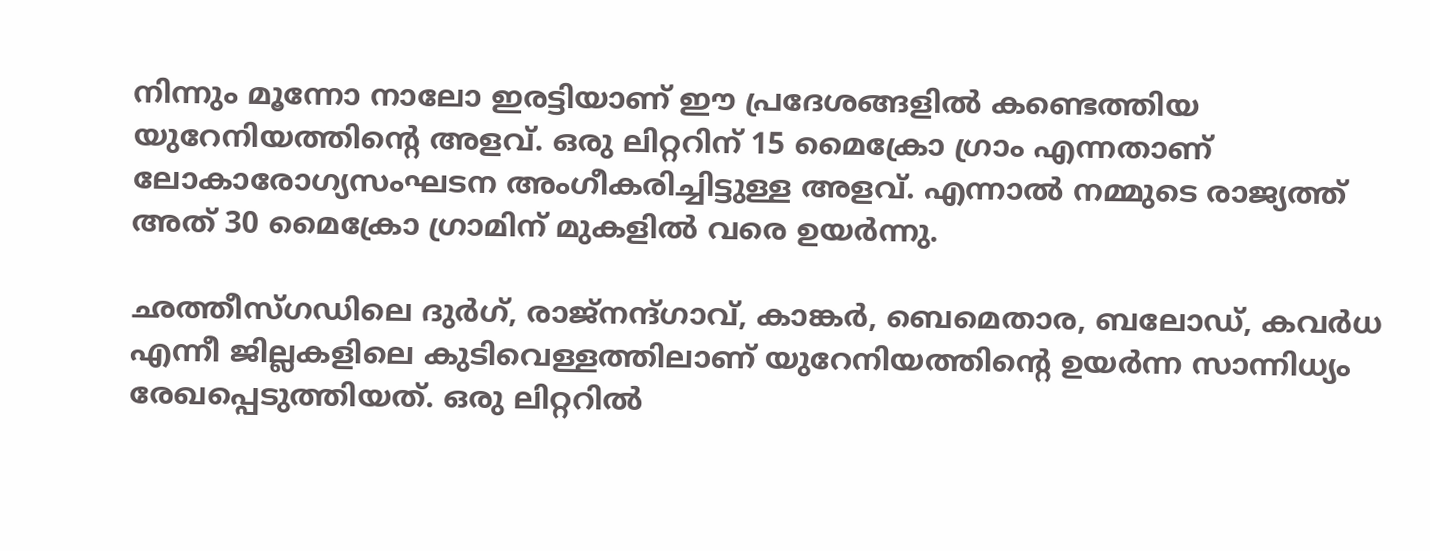നിന്നും മൂന്നോ നാലോ ഇരട്ടിയാണ് ഈ പ്രദേശങ്ങളില്‍ കണ്ടെത്തിയ യുറേനിയത്തിന്റെ അളവ്. ഒരു ലിറ്ററിന് 15 മൈക്രോ ഗ്രാം എന്നതാണ് ലോകാരോഗ്യസംഘടന അംഗീകരിച്ചിട്ടുള്ള അളവ്. എന്നാല്‍ നമ്മുടെ രാജ്യത്ത് അത് 30 മൈക്രോ ഗ്രാമിന് മുകളില്‍ വരെ ഉയര്‍ന്നു.

ഛത്തീസ്ഗഡിലെ ദുര്‍ഗ്, രാജ്‌നന്ദ്ഗാവ്, കാങ്കര്‍, ബെമെതാര, ബലോഡ്, കവര്‍ധ എന്നീ ജില്ലകളിലെ കുടിവെള്ളത്തിലാണ് യുറേനിയത്തിന്റെ ഉയര്‍ന്ന സാന്നിധ്യം രേഖപ്പെടുത്തിയത്. ഒരു ലിറ്ററില്‍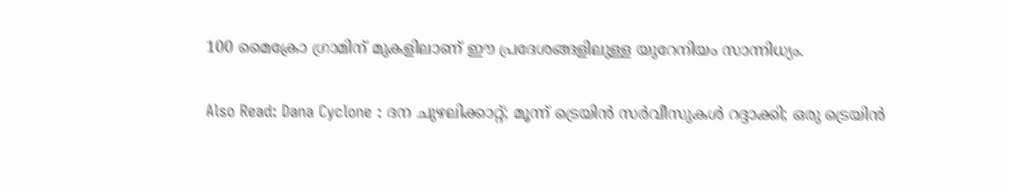100 മൈക്രോ ഗ്രാമിന് മുകളിലാണ് ഈ പ്രദേശങ്ങളിലുള്ള യുറേനിയം സാന്നിധ്യം.

Also Read: Dana Cyclone : ദന ചുഴലിക്കാറ്റ്; മൂന്ന് ട്രെയിൻ സർവീസുകൾ റദ്ദാക്കി; ഒരു ട്രെയിൻ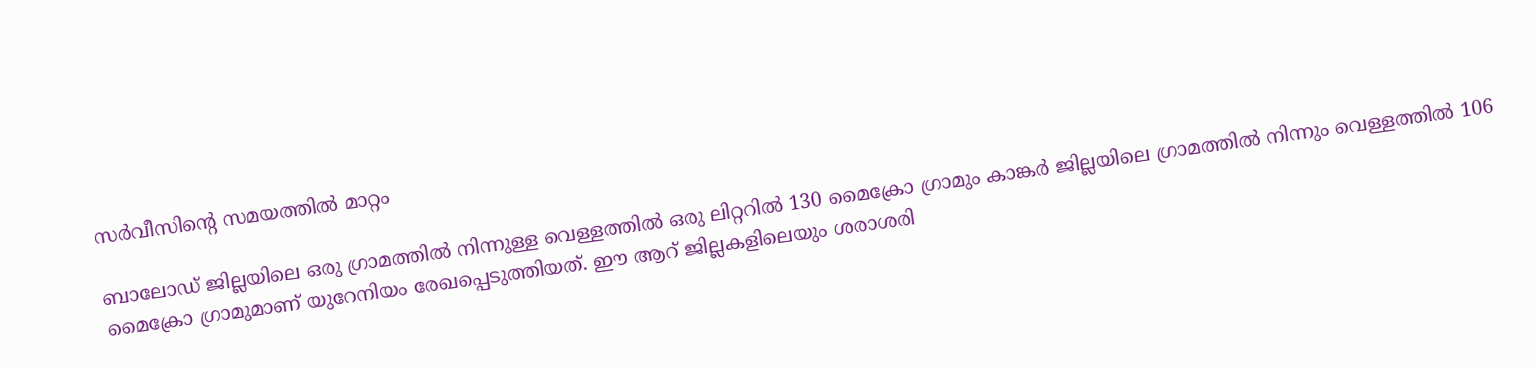സർവീസിൻ്റെ സമയത്തിൽ മാറ്റം

ബാലോഡ് ജില്ലയിലെ ഒരു ഗ്രാമത്തില്‍ നിന്നുള്ള വെള്ളത്തില്‍ ഒരു ലിറ്ററില്‍ 130 മൈക്രോ ഗ്രാമും കാങ്കര്‍ ജില്ലയിലെ ഗ്രാമത്തില്‍ നിന്നും വെള്ളത്തില്‍ 106 മൈക്രോ ഗ്രാമുമാണ് യുറേനിയം രേഖപ്പെടുത്തിയത്. ഈ ആറ് ജില്ലകളിലെയും ശരാശരി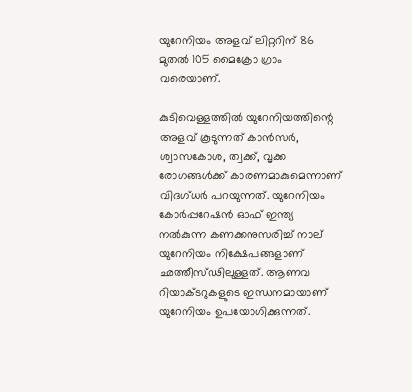യുറേനിയം അളവ് ലിറ്ററിന് 86 മുതല്‍ 105 മൈക്രോ ഗ്രാം വരെയാണ്.

കുടിവെള്ളത്തില്‍ യുറേനിയത്തിന്റെ അളവ് കൂടുന്നത് കാന്‍സര്‍, ശ്വാസകോശ, ത്വക്ക്, വൃക്ക രോഗങ്ങള്‍ക്ക് കാരണമാകുമെന്നാണ് വിദഗ്ധര്‍ പറയുന്നത്. യുറേനിയം കോര്‍പ്പറേഷന്‍ ഓഫ് ഇന്ത്യ നല്‍കുന്ന കണക്കനുസരിച്ച് നാല് യുറേനിയം നിക്ഷേപങ്ങളാണ് ഛത്തീസ്ഢിലുള്ളത്. ആണവ റിയാക്ടറുകളുടെ ഇന്ധനമായാണ് യുറേനിയം ഉപയോഗിക്കുന്നത്.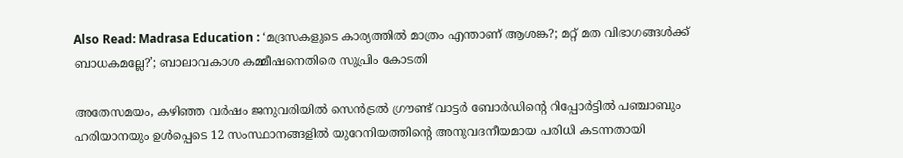Also Read: Madrasa Education : ‘മദ്രസകളുടെ കാര്യത്തിൽ മാത്രം എന്താണ് ആശങ്ക?; മറ്റ് മത വിഭാഗങ്ങൾക്ക് ബാധകമല്ലേ?’; ബാലാവകാശ കമ്മീഷനെതിരെ സുപ്രിം കോടതി

അതേസമയം, കഴിഞ്ഞ വര്‍ഷം ജനുവരിയില്‍ സെന്‍ട്രല്‍ ഗ്രൗണ്ട് വാട്ടര്‍ ബോര്‍ഡിന്റെ റിപ്പോര്‍ട്ടില്‍ പഞ്ചാബും ഹരിയാനയും ഉള്‍പ്പെടെ 12 സംസ്ഥാനങ്ങളില്‍ യുറേനിയത്തിന്റെ അനുവദനീയമായ പരിധി കടന്നതായി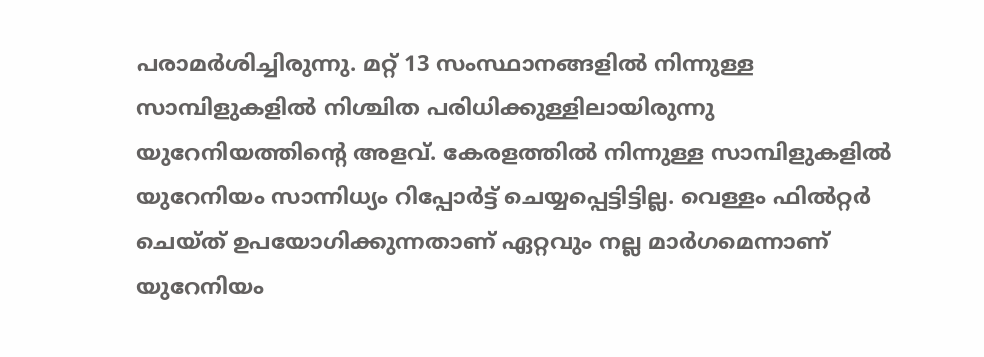പരാമര്‍ശിച്ചിരുന്നു. മറ്റ് 13 സംസ്ഥാനങ്ങളില്‍ നിന്നുള്ള സാമ്പിളുകളില്‍ നിശ്ചിത പരിധിക്കുള്ളിലായിരുന്നു യുറേനിയത്തിന്റെ അളവ്. കേരളത്തില്‍ നിന്നുള്ള സാമ്പിളുകളില്‍ യുറേനിയം സാന്നിധ്യം റിപ്പോര്‍ട്ട് ചെയ്യപ്പെട്ടിട്ടില്ല. വെള്ളം ഫില്‍റ്റര്‍ ചെയ്ത് ഉപയോഗിക്കുന്നതാണ് ഏറ്റവും നല്ല മാര്‍ഗമെന്നാണ് യുറേനിയം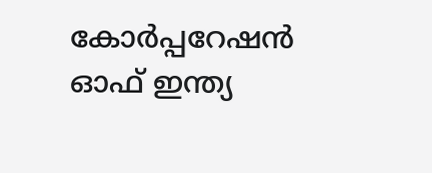കോര്‍പ്പറേഷന്‍ ഓഫ് ഇന്ത്യ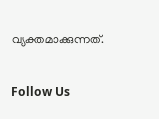വ്യക്തമാക്കുന്നത്.

Follow Us